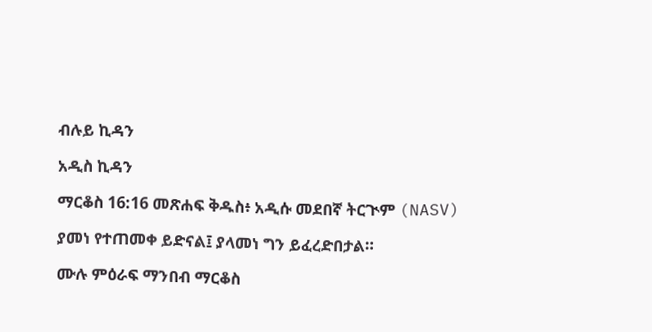ብሉይ ኪዳን

አዲስ ኪዳን

ማርቆስ 16:16 መጽሐፍ ቅዱስ፥ አዲሱ መደበኛ ትርጒም (NASV)

ያመነ የተጠመቀ ይድናል፤ ያላመነ ግን ይፈረድበታል።

ሙሉ ምዕራፍ ማንበብ ማርቆስ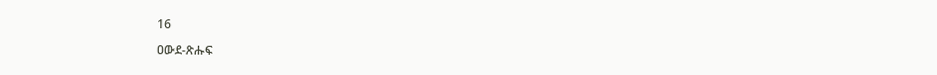16

ዐውደ-ጽሑፍ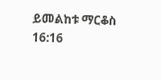ይመልከቱ ማርቆስ 16:16